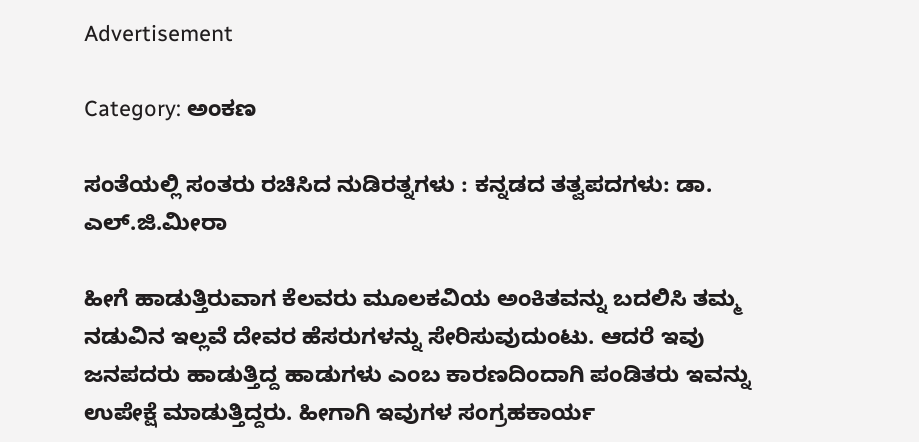Advertisement

Category: ಅಂಕಣ

ಸಂತೆಯಲ್ಲಿ ಸಂತರು ರಚಿಸಿದ ನುಡಿರತ್ನಗಳು : ಕನ್ನಡದ ತತ್ವಪದಗಳು: ಡಾ. ಎಲ್.ಜಿ.ಮೀರಾ

ಹೀಗೆ ಹಾಡುತ್ತಿರುವಾಗ ಕೆಲವರು ಮೂಲಕವಿಯ ಅಂಕಿತವನ್ನು ಬದಲಿಸಿ ತಮ್ಮ ನಡುವಿನ ಇಲ್ಲವೆ ದೇವರ ಹೆಸರುಗಳನ್ನು ಸೇರಿಸುವುದುಂಟು. ಆದರೆ ಇವು ಜನಪದರು ಹಾಡುತ್ತಿದ್ದ ಹಾಡುಗಳು ಎಂಬ ಕಾರಣದಿಂದಾಗಿ ಪಂಡಿತರು ಇವನ್ನು ಉಪೇಕ್ಷೆ ಮಾಡುತ್ತಿದ್ದರು. ಹೀಗಾಗಿ ಇವುಗಳ ಸಂಗ್ರಹಕಾರ್ಯ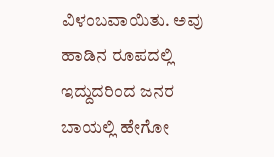ವಿಳಂಬವಾಯಿತು. ಅವು ಹಾಡಿನ ರೂಪದಲ್ಲಿ ಇದ್ದುದರಿಂದ ಜನರ ಬಾಯಲ್ಲಿ ಹೇಗೋ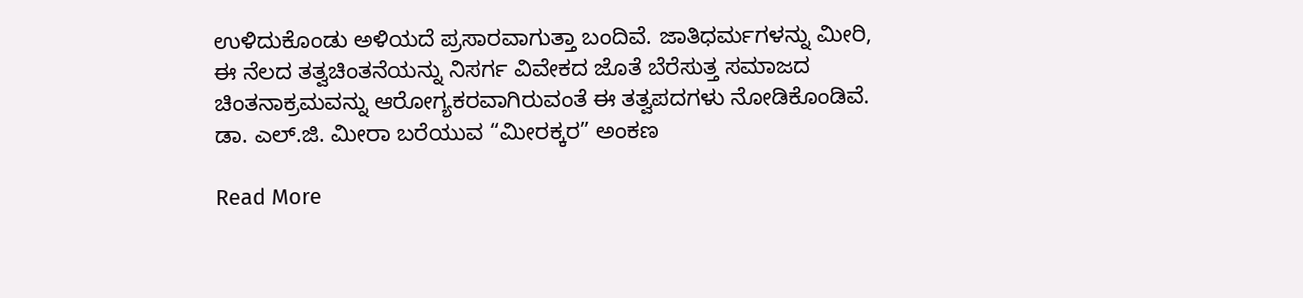ಉಳಿದುಕೊಂಡು ಅಳಿಯದೆ ಪ್ರಸಾರವಾಗುತ್ತಾ ಬಂದಿವೆ. ಜಾತಿಧರ್ಮಗಳನ್ನು ಮೀರಿ, ಈ ನೆಲದ ತತ್ವಚಿಂತನೆಯನ್ನು ನಿಸರ್ಗ ವಿವೇಕದ ಜೊತೆ ಬೆರೆಸುತ್ತ ಸಮಾಜದ ಚಿಂತನಾಕ್ರಮವನ್ನು ಆರೋಗ್ಯಕರವಾಗಿರುವಂತೆ ಈ ತತ್ವಪದಗಳು ನೋಡಿಕೊಂಡಿವೆ.
ಡಾ. ಎಲ್.ಜಿ. ಮೀರಾ ಬರೆಯುವ “ಮೀರಕ್ಕರ” ಅಂಕಣ

Read More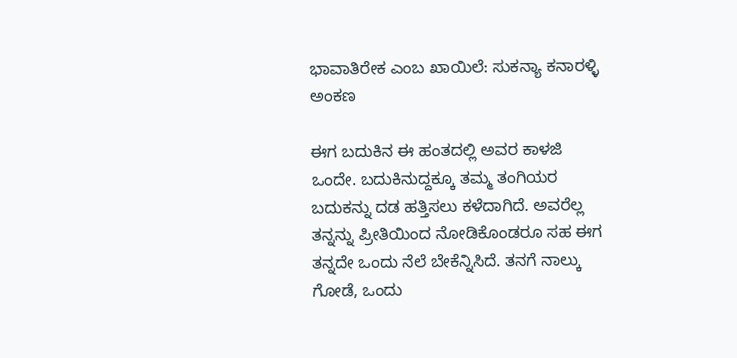ಭಾವಾತಿರೇಕ ಎಂಬ ಖಾಯಿಲೆ: ಸುಕನ್ಯಾ ಕನಾರಳ್ಳಿ ಅಂಕಣ

ಈಗ ಬದುಕಿನ ಈ ಹಂತದಲ್ಲಿ ಅವರ ಕಾಳಜಿ ಒಂದೇ. ಬದುಕಿನುದ್ದಕ್ಕೂ ತಮ್ಮ ತಂಗಿಯರ ಬದುಕನ್ನು ದಡ ಹತ್ತಿಸಲು ಕಳೆದಾಗಿದೆ. ಅವರೆಲ್ಲ ತನ್ನನ್ನು ಪ್ರೀತಿಯಿಂದ ನೋಡಿಕೊಂಡರೂ ಸಹ ಈಗ ತನ್ನದೇ ಒಂದು ನೆಲೆ ಬೇಕೆನ್ನಿಸಿದೆ. ತನಗೆ ನಾಲ್ಕು ಗೋಡೆ, ಒಂದು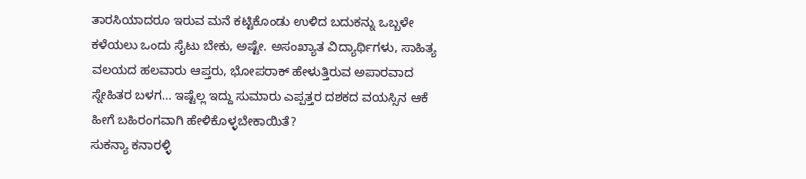ತಾರಸಿಯಾದರೂ ಇರುವ ಮನೆ ಕಟ್ಟಿಕೊಂಡು ಉಳಿದ ಬದುಕನ್ನು ಒಬ್ಬಳೇ ಕಳೆಯಲು ಒಂದು ಸೈಟು ಬೇಕು, ಅಷ್ಟೇ. ಅಸಂಖ್ಯಾತ ವಿದ್ಯಾರ್ಥಿಗಳು, ಸಾಹಿತ್ಯ ವಲಯದ ಹಲವಾರು ಆಪ್ತರು, ಭೋಪರಾಕ್ ಹೇಳುತ್ತಿರುವ ಅಪಾರವಾದ ಸ್ನೇಹಿತರ ಬಳಗ… ಇಷ್ಟೆಲ್ಲ ಇದ್ದು ಸುಮಾರು ಎಪ್ಪತ್ತರ ದಶಕದ ವಯಸ್ಸಿನ ಆಕೆ ಹೀಗೆ ಬಹಿರಂಗವಾಗಿ ಹೇಳಿಕೊಳ್ಳಬೇಕಾಯಿತೆ?
ಸುಕನ್ಯಾ ಕನಾರಳ್ಳಿ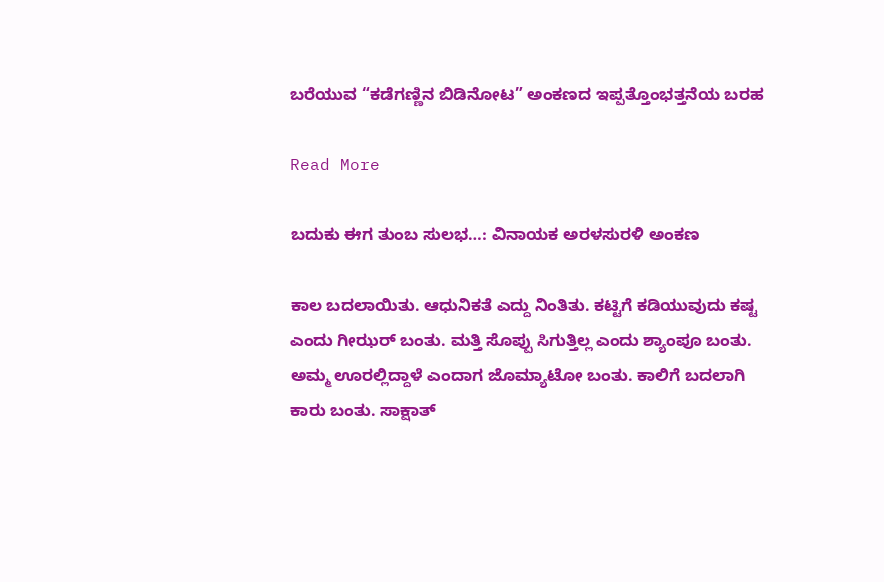ಬರೆಯುವ “ಕಡೆಗಣ್ಣಿನ ಬಿಡಿನೋಟ” ಅಂಕಣದ ಇಪ್ಪತ್ತೊಂಭತ್ತನೆಯ ಬರಹ

Read More

ಬದುಕು ಈಗ ತುಂಬ ಸುಲಭ…: ವಿನಾಯಕ ಅರಳಸುರಳಿ ಅಂಕಣ

ಕಾಲ ಬದಲಾಯಿತು. ಆಧುನಿಕತೆ ಎದ್ದು ನಿಂತಿತು. ಕಟ್ಟಿಗೆ ಕಡಿಯುವುದು ಕಷ್ಟ ಎಂದು ಗೀಝರ್ ಬಂತು. ಮತ್ತಿ ಸೊಪ್ಪು ಸಿಗುತ್ತಿಲ್ಲ ಎಂದು ಶ್ಯಾಂಪೂ ಬಂತು. ಅಮ್ಮ ಊರಲ್ಲಿದ್ದಾಳೆ ಎಂದಾಗ ಜೊಮ್ಯಾಟೋ ಬಂತು. ಕಾಲಿಗೆ ಬದಲಾಗಿ ಕಾರು ಬಂತು. ಸಾಕ್ಷಾತ್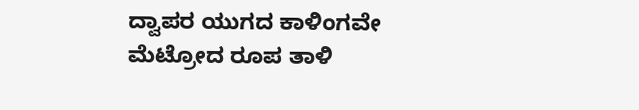ದ್ವಾಪರ ಯುಗದ ಕಾಳಿಂಗವೇ ಮೆಟ್ರೋದ ರೂಪ ತಾಳಿ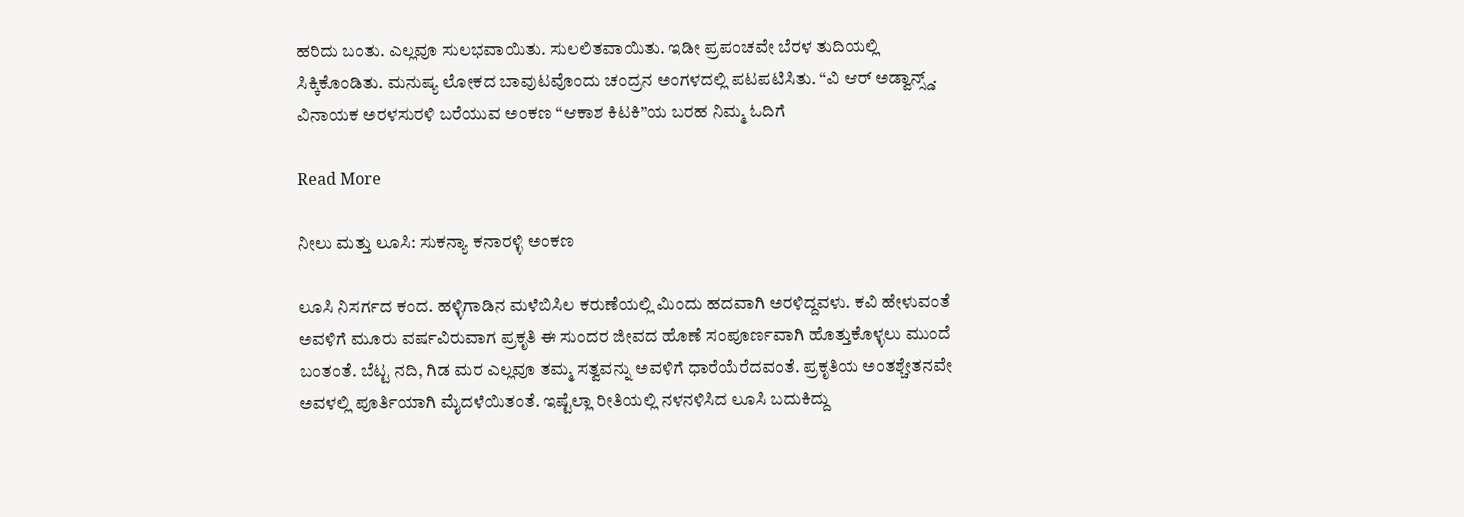ಹರಿದು ಬಂತು. ಎಲ್ಲವೂ ಸುಲಭವಾಯಿತು. ಸುಲಲಿತವಾಯಿತು. ಇಡೀ ಪ್ರಪಂಚವೇ ಬೆರಳ ತುದಿಯಲ್ಲಿ ಸಿಕ್ಕಿಕೊಂಡಿತು. ಮನುಷ್ಯ ಲೋಕದ ಬಾವುಟವೊಂದು ಚಂದ್ರನ ಅಂಗಳದಲ್ಲಿ ಪಟಪಟಿಸಿತು. “ವಿ ಆರ್ ಅಡ್ವಾನ್ಸ್ಡ್.
ವಿನಾಯಕ ಅರಳಸುರಳಿ ಬರೆಯುವ ಅಂಕಣ “ಆಕಾಶ ಕಿಟಕಿ”ಯ ಬರಹ ನಿಮ್ಮ ಓದಿಗೆ

Read More

ನೀಲು ಮತ್ತು ಲೂಸಿ: ಸುಕನ್ಯಾ ಕನಾರಳ್ಳಿ ಅಂಕಣ

ಲೂಸಿ ನಿಸರ್ಗದ ಕಂದ. ಹಳ್ಳಿಗಾಡಿನ ಮಳೆಬಿಸಿಲ ಕರುಣೆಯಲ್ಲಿ ಮಿಂದು ಹದವಾಗಿ ಅರಳಿದ್ದವಳು. ಕವಿ ಹೇಳುವಂತೆ ಅವಳಿಗೆ ಮೂರು ವರ್ಷವಿರುವಾಗ ಪ್ರಕೃತಿ ಈ ಸುಂದರ ಜೀವದ ಹೊಣೆ ಸಂಪೂರ್ಣವಾಗಿ ಹೊತ್ತುಕೊಳ್ಳಲು ಮುಂದೆ ಬಂತಂತೆ. ಬೆಟ್ಟ ನದಿ, ಗಿಡ ಮರ ಎಲ್ಲವೂ ತಮ್ಮ ಸತ್ವವನ್ನು ಅವಳಿಗೆ ಧಾರೆಯೆರೆದವಂತೆ. ಪ್ರಕೃತಿಯ ಅಂತಶ್ಚೇತನವೇ ಅವಳಲ್ಲಿ ಪೂರ್ತಿಯಾಗಿ ಮೈದಳೆಯಿತಂತೆ. ಇಷ್ಟೆಲ್ಲಾ ರೀತಿಯಲ್ಲಿ ನಳನಳಿಸಿದ ಲೂಸಿ ಬದುಕಿದ್ದು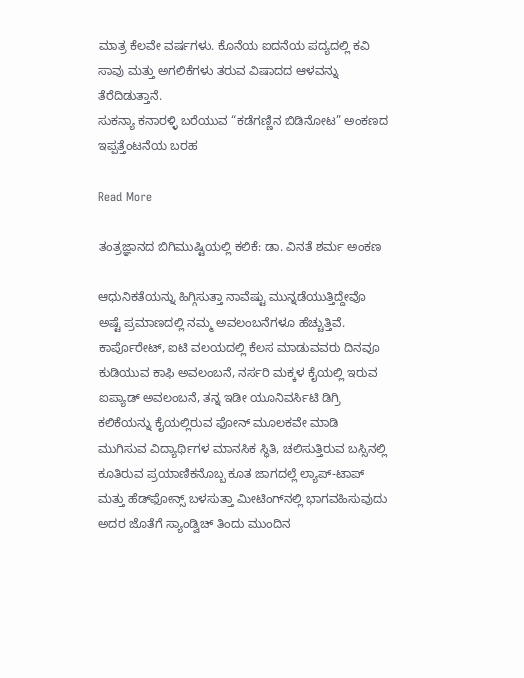ಮಾತ್ರ ಕೆಲವೇ ವರ್ಷಗಳು. ಕೊನೆಯ ಐದನೆಯ ಪದ್ಯದಲ್ಲಿ ಕವಿ ಸಾವು ಮತ್ತು ಅಗಲಿಕೆಗಳು ತರುವ ವಿಷಾದದ ಆಳವನ್ನು ತೆರೆದಿಡುತ್ತಾನೆ.
ಸುಕನ್ಯಾ ಕನಾರಳ್ಳಿ ಬರೆಯುವ “ಕಡೆಗಣ್ಣಿನ ಬಿಡಿನೋಟ” ಅಂಕಣದ ಇಪ್ಪತ್ತೆಂಟನೆಯ ಬರಹ

Read More

ತಂತ್ರಜ್ಞಾನದ ಬಿಗಿಮುಷ್ಟಿಯಲ್ಲಿ ಕಲಿಕೆ: ಡಾ. ವಿನತೆ ಶರ್ಮ ಅಂಕಣ

ಆಧುನಿಕತೆಯನ್ನು ಹಿಗ್ಗಿಸುತ್ತಾ ನಾವೆಷ್ಟು ಮುನ್ನಡೆಯುತ್ತಿದ್ದೇವೊ ಅಷ್ಟೆ ಪ್ರಮಾಣದಲ್ಲಿ ನಮ್ಮ ಅವಲಂಬನೆಗಳೂ ಹೆಚ್ಚುತ್ತಿವೆ. ಕಾರ್ಪೊರೇಟ್, ಐಟಿ ವಲಯದಲ್ಲಿ ಕೆಲಸ ಮಾಡುವವರು ದಿನವೂ ಕುಡಿಯುವ ಕಾಫಿ ಅವಲಂಬನೆ, ನರ್ಸರಿ ಮಕ್ಕಳ ಕೈಯಲ್ಲಿ ಇರುವ ಐಪ್ಯಾಡ್ ಅವಲಂಬನೆ, ತನ್ನ ಇಡೀ ಯೂನಿವರ್ಸಿಟಿ ಡಿಗ್ರಿ ಕಲಿಕೆಯನ್ನು ಕೈಯಲ್ಲಿರುವ ಫೋನ್ ಮೂಲಕವೇ ಮಾಡಿ ಮುಗಿಸುವ ವಿದ್ಯಾರ್ಥಿಗಳ ಮಾನಸಿಕ ಸ್ಥಿತಿ, ಚಲಿಸುತ್ತಿರುವ ಬಸ್ಸಿನಲ್ಲಿ ಕೂತಿರುವ ಪ್ರಯಾಣಿಕನೊಬ್ಬ ಕೂತ ಜಾಗದಲ್ಲೆ ಲ್ಯಾಪ್-ಟಾಪ್ ಮತ್ತು ಹೆಡ್‌ಫೋನ್ಸ್ ಬಳಸುತ್ತಾ ಮೀಟಿಂಗ್‌ನಲ್ಲಿ ಭಾಗವಹಿಸುವುದು ಅದರ ಜೊತೆಗೆ ಸ್ಯಾಂಡ್ವಿಚ್ ತಿಂದು ಮುಂದಿನ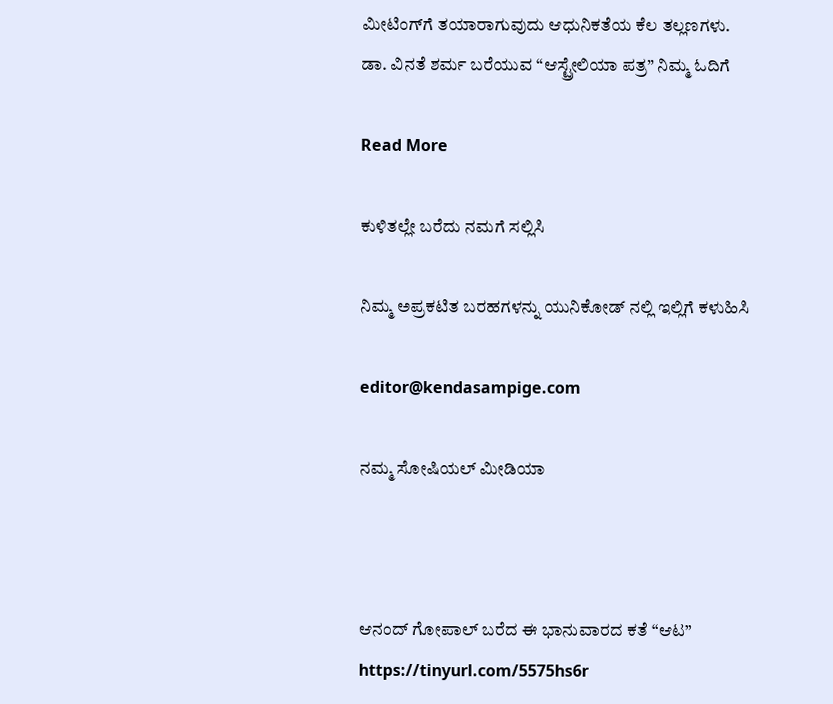ಮೀಟಿಂಗ್‌ಗೆ ತಯಾರಾಗುವುದು ಆಧುನಿಕತೆಯ ಕೆಲ ತಲ್ಲಣಗಳು.
ಡಾ. ವಿನತೆ ಶರ್ಮ ಬರೆಯುವ “ಆಸ್ಟ್ರೇಲಿಯಾ ಪತ್ರ” ನಿಮ್ಮ ಓದಿಗೆ

Read More

ಕುಳಿತಲ್ಲೇ ಬರೆದು ನಮಗೆ ಸಲ್ಲಿಸಿ

ನಿಮ್ಮ ಅಪ್ರಕಟಿತ ಬರಹಗಳನ್ನು ಯುನಿಕೋಡ್ ನಲ್ಲಿ ಇಲ್ಲಿಗೆ ಕಳುಹಿಸಿ

editor@kendasampige.com

ನಮ್ಮ ಸೋಷಿಯಲ್‌ ಮೀಡಿಯಾ



ಆನಂದ್‌ ಗೋಪಾಲ್‌ ಬರೆದ ಈ ಭಾನುವಾರದ ಕತೆ “ಆಟ”
https://tinyurl.com/5575hs6r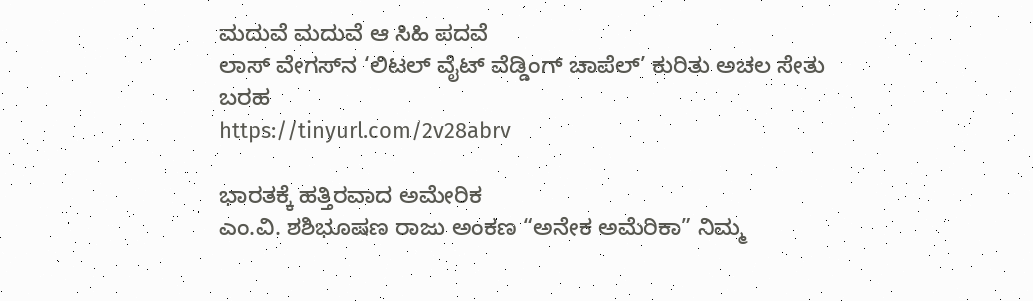ಮದುವೆ ಮದುವೆ ಆ ಸಿಹಿ ಪದವೆ
ಲಾಸ್‌ ವೇಗಸ್‌ನ ‘ಲಿಟಲ್ ವೈಟ್ ವೆಡ್ಡಿಂಗ್ ಚಾಪೆಲ್’ ಕುರಿತು ಅಚಲ ಸೇತು ಬರಹ
https://tinyurl.com/2v28abrv

ಭಾರತಕ್ಕೆ ಹತ್ತಿರವಾದ ಅಮೇರಿಕ
ಎಂ.ವಿ. ಶಶಿಭೂಷಣ ರಾಜು ಅಂಕಣ “ಅನೇಕ ಅಮೆರಿಕಾ” ನಿಮ್ಮ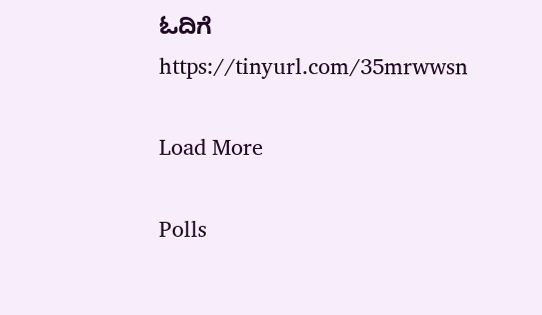ಓದಿಗೆ
https://tinyurl.com/35mrwwsn

Load More

Polls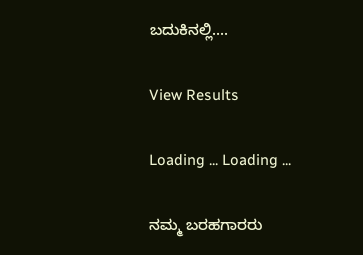ಬದುಕಿನಲ್ಲಿ....

View Results

Loading ... Loading ...

ನಮ್ಮ ಬರಹಗಾರರು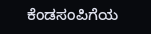ಕೆಂಡಸಂಪಿಗೆಯ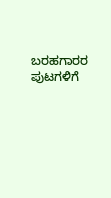ಬರಹಗಾರರ ಪುಟಗಳಿಗೆ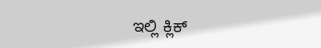ಇಲ್ಲಿ ಕ್ಲಿಕ್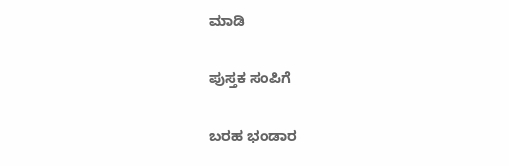ಮಾಡಿ

ಪುಸ್ತಕ ಸಂಪಿಗೆ

ಬರಹ ಭಂಡಾರ